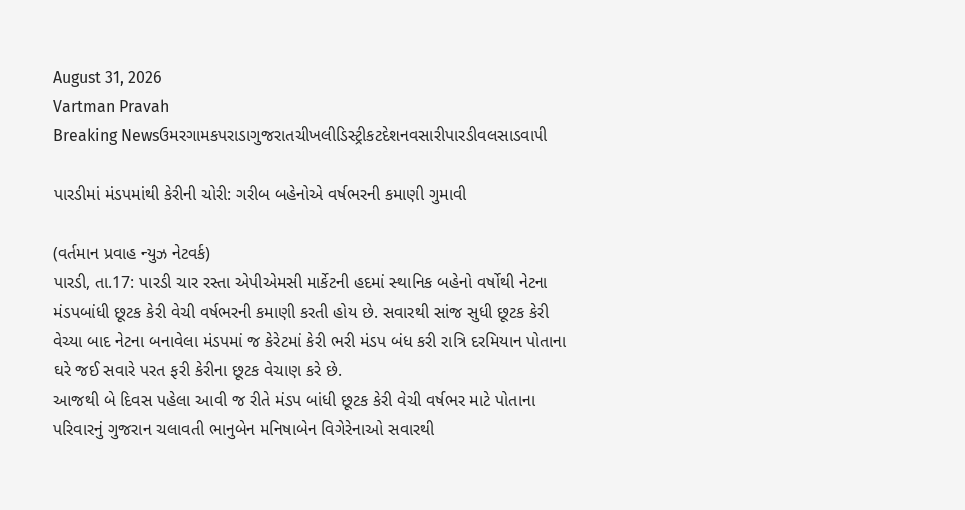August 31, 2026
Vartman Pravah
Breaking Newsઉમરગામકપરાડાગુજરાતચીખલીડિસ્ટ્રીકટદેશનવસારીપારડીવલસાડવાપી

પારડીમાં મંડપમાંથી કેરીની ચોરી: ગરીબ બહેનોએ વર્ષભરની કમાણી ગુમાવી

(વર્તમાન પ્રવાહ ન્‍યુઝ નેટવર્ક)
પારડી, તા.17: પારડી ચાર રસ્‍તા એપીએમસી માર્કેટની હદમાં સ્‍થાનિક બહેનો વર્ષોથી નેટના મંડપબાંધી છૂટક કેરી વેચી વર્ષભરની કમાણી કરતી હોય છે. સવારથી સાંજ સુધી છૂટક કેરી વેચ્‍યા બાદ નેટના બનાવેલા મંડપમાં જ કેરેટમાં કેરી ભરી મંડપ બંધ કરી રાત્રિ દરમિયાન પોતાના ઘરે જઈ સવારે પરત ફરી કેરીના છૂટક વેચાણ કરે છે.
આજથી બે દિવસ પહેલા આવી જ રીતે મંડપ બાંધી છૂટક કેરી વેચી વર્ષભર માટે પોતાના પરિવારનું ગુજરાન ચલાવતી ભાનુબેન મનિષાબેન વિગેરેનાઓ સવારથી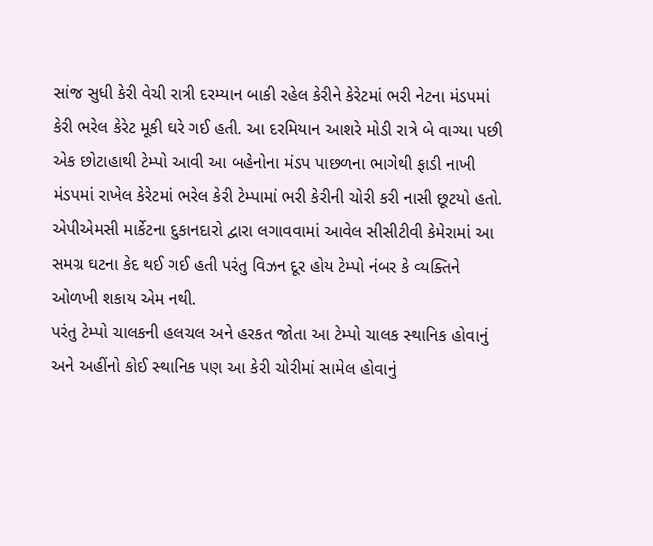સાંજ સુધી કેરી વેચી રાત્રી દરમ્‍યાન બાકી રહેલ કેરીને કેરેટમાં ભરી નેટના મંડપમાં કેરી ભરેલ કેરેટ મૂકી ઘરે ગઈ હતી. આ દરમિયાન આશરે મોડી રાત્રે બે વાગ્‍યા પછી એક છોટાહાથી ટેમ્‍પો આવી આ બહેનોના મંડપ પાછળના ભાગેથી ફાડી નાખી મંડપમાં રાખેલ કેરેટમાં ભરેલ કેરી ટેમ્‍પામાં ભરી કેરીની ચોરી કરી નાસી છૂટયો હતો.
એપીએમસી માર્કેટના દુકાનદારો દ્વારા લગાવવામાં આવેલ સીસીટીવી કેમેરામાં આ સમગ્ર ઘટના કેદ થઈ ગઈ હતી પરંતુ વિઝન દૂર હોય ટેમ્‍પો નંબર કે વ્‍યક્‍તિને ઓળખી શકાય એમ નથી.
પરંતુ ટેમ્‍પો ચાલકની હલચલ અને હરકત જોતા આ ટેમ્‍પો ચાલક સ્‍થાનિક હોવાનું અને અહીંનો કોઈ સ્‍થાનિક પણ આ કેરી ચોરીમાં સામેલ હોવાનું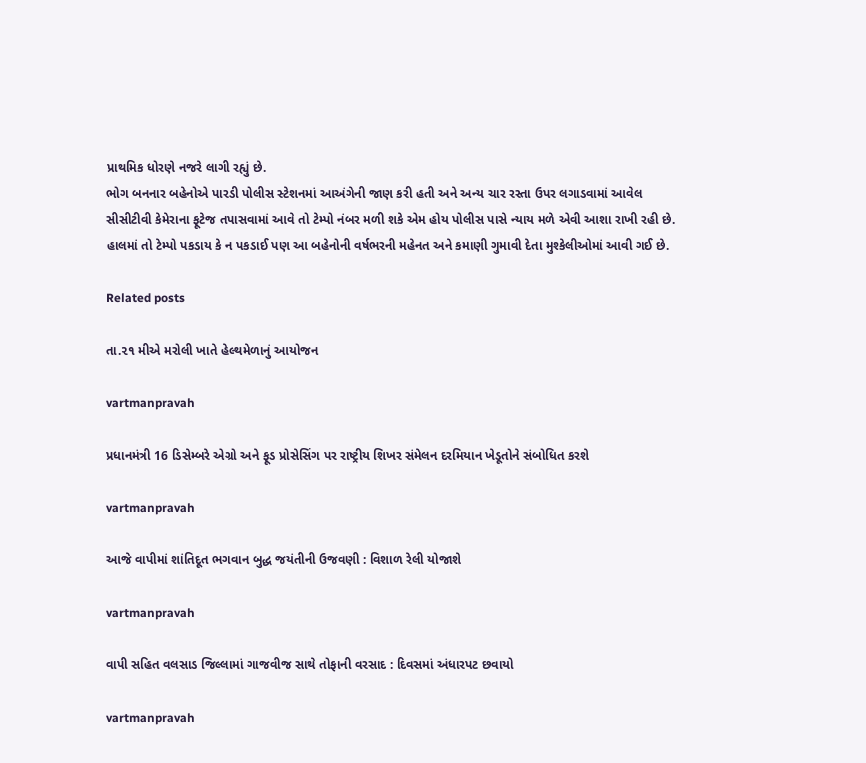પ્રાથમિક ધોરણે નજરે લાગી રહ્યું છે.
ભોગ બનનાર બહેનોએ પારડી પોલીસ સ્‍ટેશનમાં આઅંગેની જાણ કરી હતી અને અન્‍ય ચાર રસ્‍તા ઉપર લગાડવામાં આવેલ સીસીટીવી કેમેરાના ફૂટેજ તપાસવામાં આવે તો ટેમ્‍પો નંબર મળી શકે એમ હોય પોલીસ પાસે ન્‍યાય મળે એવી આશા રાખી રહી છે.
હાલમાં તો ટેમ્‍પો પકડાય કે ન પકડાઈ પણ આ બહેનોની વર્ષભરની મહેનત અને કમાણી ગુમાવી દેતા મુશ્‍કેલીઓમાં આવી ગઈ છે.

Related posts

તા.૨૧ મીએ મરોલી ખાતે હેલ્થમેળાનું આયોજન

vartmanpravah

પ્રધાનમંત્રી 16 ડિસેમ્બરે એગ્રો અને ફૂડ પ્રોસેસિંગ પર રાષ્ટ્રીય શિખર સંમેલન દરમિયાન ખેડૂતોને સંબોધિત કરશે

vartmanpravah

આજે વાપીમાં શાંતિદૂત ભગવાન બુદ્ધ જયંતીની ઉજવણી : વિશાળ રેલી યોજાશે

vartmanpravah

વાપી સહિત વલસાડ જિલ્લામાં ગાજવીજ સાથે તોફાની વરસાદ : દિવસમાં અંધારપટ છવાયો

vartmanpravah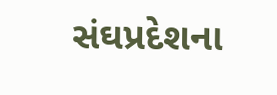સંઘપ્રદેશના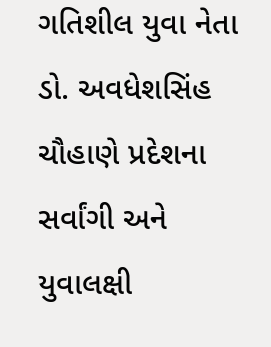ગતિશીલ યુવા નેતા ડો. અવધેશસિંહ ચૌહાણે પ્રદેશના સર્વાંગી અને યુવાલક્ષી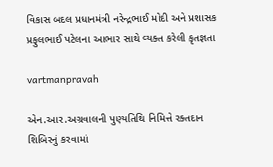વિકાસ બદલ પ્રધાનમંત્રી નરેન્‍દ્રભાઈ મોદી અને પ્રશાસક પ્રફુલભાઈ પટેલના આભાર સાથે વ્‍યક્‍ત કરેલી કૃતજ્ઞતા

vartmanpravah

એન.આર.અગ્રવાલની પુણ્‍યતિથિ નિમિત્તે રક્‍તદાન શિબિરનું કરવામાં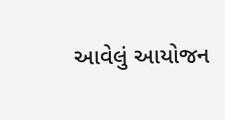આવેલું આયોજન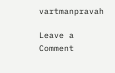vartmanpravah

Leave a Comment